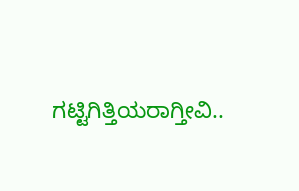ಗಟ್ಟಿಗಿತ್ತಿಯರಾಗ್ತೀವಿ..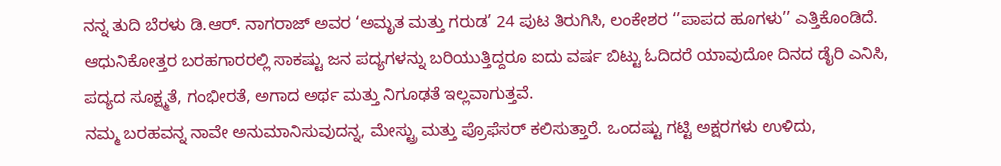ನನ್ನ ತುದಿ ಬೆರಳು ಡಿ.ಆರ್. ನಾಗರಾಜ್ ಅವರ ‘ಅಮೃತ ಮತ್ತು ಗರುಡ’ 24 ಪುಟ ತಿರುಗಿಸಿ, ಲಂಕೇಶರ ‘’ಪಾಪದ ಹೂಗಳು’’ ಎತ್ತಿಕೊಂಡಿದೆ.
ಆಧುನಿಕೋತ್ತರ ಬರಹಗಾರರಲ್ಲಿ ಸಾಕಷ್ಟು ಜನ ಪದ್ಯಗಳನ್ನು ಬರಿಯುತ್ತಿದ್ದರೂ ಐದು ವರ್ಷ ಬಿಟ್ಟು ಓದಿದರೆ ಯಾವುದೋ ದಿನದ ಡೈರಿ ಎನಿಸಿ, ಪದ್ಯದ ಸೂಕ್ಷ್ಮತೆ, ಗಂಭೀರತೆ, ಅಗಾದ ಅರ್ಥ ಮತ್ತು ನಿಗೂಢತೆ ಇಲ್ಲವಾಗುತ್ತವೆ.
ನಮ್ಮ ಬರಹವನ್ನ ನಾವೇ ಅನುಮಾನಿಸುವುದನ್ನ, ಮೇಸ್ಟ್ರು ಮತ್ತು ಪ್ರೊಫೆಸರ್ ಕಲಿಸುತ್ತಾರೆ. ಒಂದಷ್ಟು ಗಟ್ಟಿ ಅಕ್ಷರಗಳು ಉಳಿದು,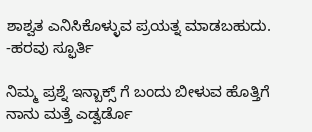ಶಾಶ್ವತ ಎನಿಸಿಕೊಳ್ಳುವ ಪ್ರಯತ್ನ ಮಾಡಬಹುದು.
-ಹರವು ಸ್ಫೂರ್ತಿ

ನಿಮ್ಮ ಪ್ರಶ್ನೆ ಇನ್ಬಾಕ್ಸ್ ಗೆ ಬಂದು ಬೀಳುವ ಹೊತ್ತಿಗೆ ನಾನು ಮತ್ತೆ ಎಡ್ವರ್ಡೊ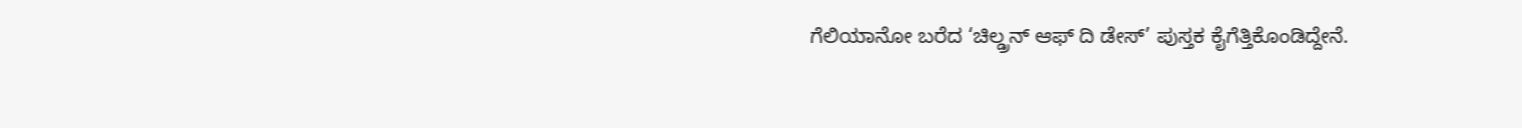ಗೆಲಿಯಾನೋ ಬರೆದ ‘ಚಿಲ್ಡ್ರನ್ ಆಫ್ ದಿ ಡೇಸ್’ ಪುಸ್ತಕ ಕೈಗೆತ್ತಿಕೊಂಡಿದ್ದೇನೆ.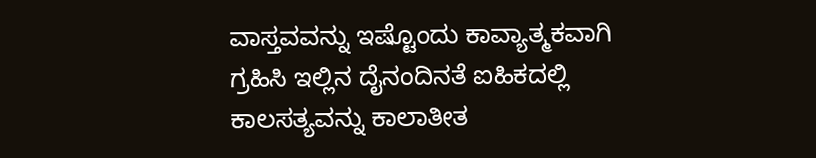ವಾಸ್ತವವನ್ನು ಇಷ್ಟೊಂದು ಕಾವ್ಯಾತ್ಮಕವಾಗಿ ಗ್ರಹಿಸಿ ಇಲ್ಲಿನ ದೈನಂದಿನತೆ ಐಹಿಕದಲ್ಲಿ ಕಾಲಸತ್ಯವನ್ನು ಕಾಲಾತೀತ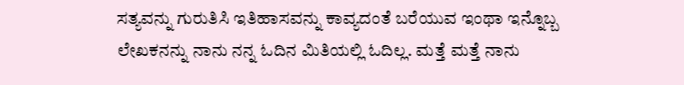ಸತ್ಯವನ್ನು ಗುರುತಿಸಿ ಇತಿಹಾಸವನ್ನು ಕಾವ್ಯದಂತೆ ಬರೆಯುವ ಇಂಥಾ ಇನ್ನೊಬ್ಬ ಲೇಖಕನನ್ನು ನಾನು ನನ್ನ ಓದಿನ ಮಿತಿಯಲ್ಲಿ ಓದಿಲ್ಲ. ಮತ್ತೆ ಮತ್ತೆ ನಾನು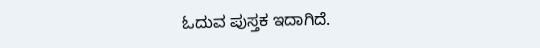ಓದುವ ಪುಸ್ತಕ ಇದಾಗಿದೆ.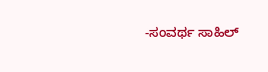-ಸಂವರ್ಥ ಸಾಹಿಲ್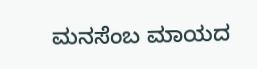ಮನಸೆಂಬ ಮಾಯದ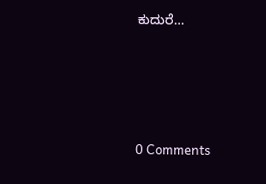ಕುದುರೆ…




0 Comments